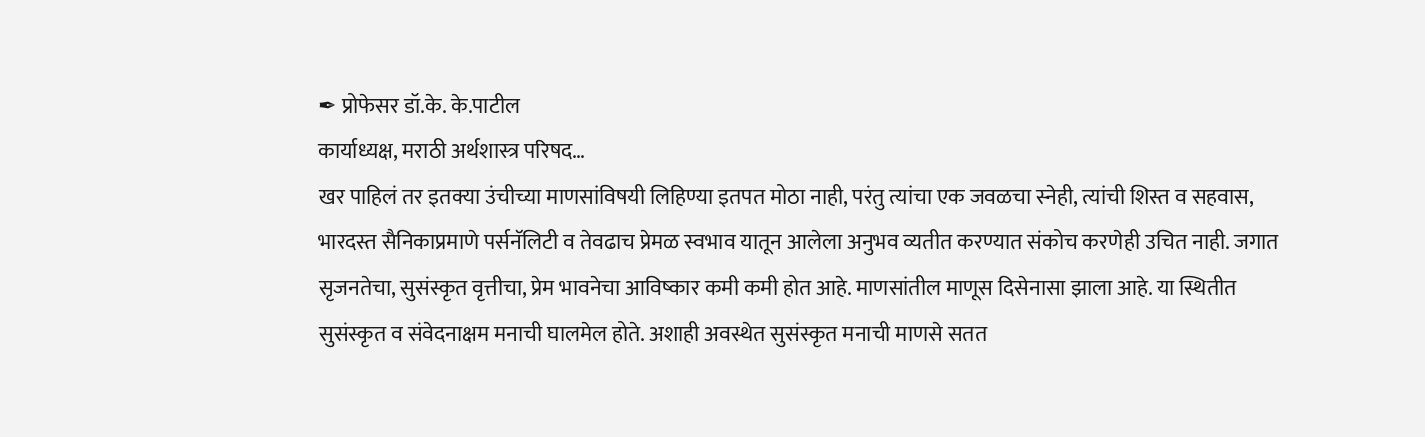✒ प्रोफेसर डॉ.के. के.पाटील
कार्याध्यक्ष, मराठी अर्थशास्त्र परिषद…
खर पाहिलं तर इतक्या उंचीच्या माणसांविषयी लिहिण्या इतपत मोठा नाही, परंतु त्यांचा एक जवळचा स्नेही, त्यांची शिस्त व सहवास, भारदस्त सैनिकाप्रमाणे पर्सनॅलिटी व तेवढाच प्रेमळ स्वभाव यातून आलेला अनुभव व्यतीत करण्यात संकोच करणेही उचित नाही. जगात सृजनतेचा, सुसंस्कृत वृत्तीचा, प्रेम भावनेचा आविष्कार कमी कमी होत आहे. माणसांतील माणूस दिसेनासा झाला आहे. या स्थितीत सुसंस्कृत व संवेदनाक्षम मनाची घालमेल होते. अशाही अवस्थेत सुसंस्कृत मनाची माणसे सतत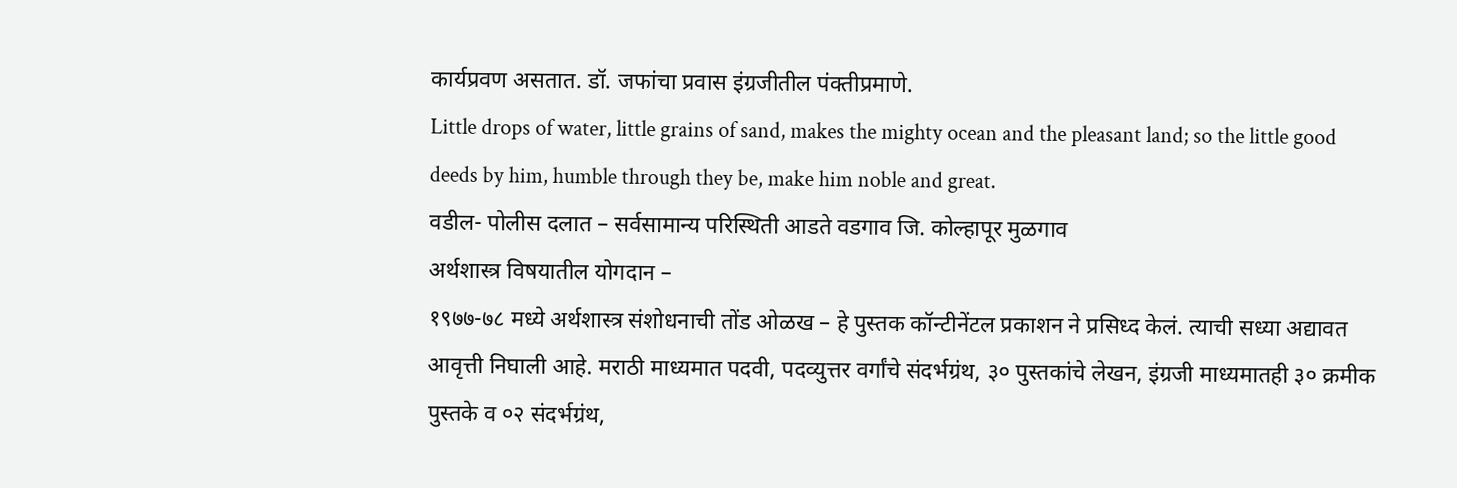कार्यप्रवण असतात. डॉ. जफांचा प्रवास इंग्रजीतील पंक्तीप्रमाणे.
Little drops of water, little grains of sand, makes the mighty ocean and the pleasant land; so the little good deeds by him, humble through they be, make him noble and great.
वडील- पोलीस दलात – सर्वसामान्य परिस्थिती आडते वडगाव जि. कोल्हापूर मुळगाव
अर्थशास्त्र विषयातील योगदान –
१९७७-७८ मध्ये अर्थशास्त्र संशोधनाची तोंड ओळख – हे पुस्तक कॉन्टीनेंटल प्रकाशन ने प्रसिध्द केलं. त्याची सध्या अद्यावत आवृत्ती निघाली आहे. मराठी माध्यमात पदवी, पदव्युत्तर वर्गांचे संदर्भग्रंथ, ३० पुस्तकांचे लेखन, इंग्रजी माध्यमातही ३० क्रमीक पुस्तके व ०२ संदर्भग्रंथ,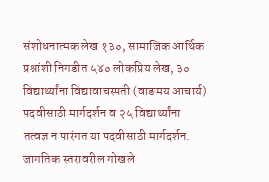संशोधनात्मक लेख १३०, सामाजिक आर्थिक प्रश्नांशी निगडीत ५४० लोकप्रिय लेख, ३० विद्यार्थ्यांना विद्यावाचस्पती (वाङमय आचार्य) पदवीसाठी मार्गदर्शन व २५ विद्यार्थ्यांना तत्वज्ञ न पारंगत या पदवीसाठी मार्गदर्शन. जागतिक स्तरावरील गोखले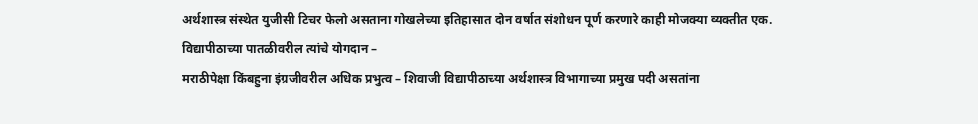अर्थशास्त्र संस्थेत युजीसी टिचर फेलो असताना गोखलेच्या इतिहासात दोन वर्षात संशोधन पूर्ण करणारे काही मोजक्या व्यक्तीत एक.
विद्यापीठाच्या पातळीवरील त्यांचे योगदान –
मराठीपेक्षा किंबहुना इंग्रजीवरील अधिक प्रभुत्व – शिवाजी विद्यापीठाच्या अर्थशास्त्र विभागाच्या प्रमुख पदी असतांना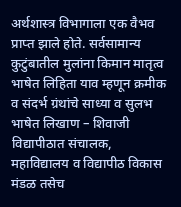अर्थशास्त्र विभागाला एक वैभव प्राप्त झाले होते. सर्वसामान्य कुटुंबातील मुलांना किमान मातृत्व भाषेत लिहिता याव म्हणून क्रमीक व संदर्भ ग्रंथांचे साध्या व सुलभ भाषेत लिखाण – शिवाजी विद्यापीठात संचालक, महाविद्यालय व विद्यापीठ विकास मंडळ तसेच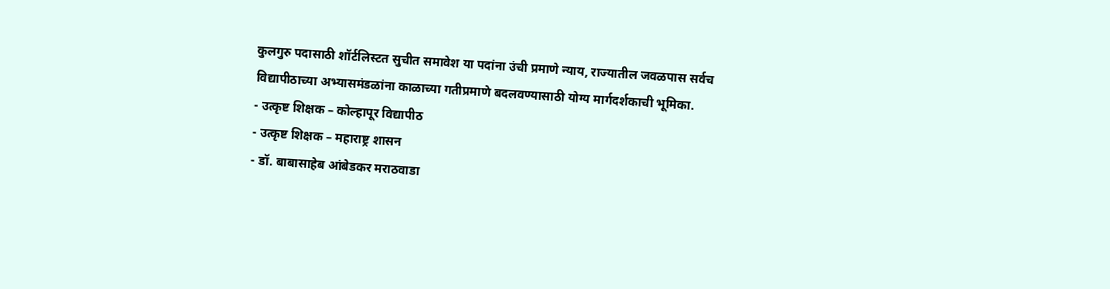कुलगुरु पदासाठी शॉर्टलिस्टत सुचीत समावेश या पदांना उंची प्रमाणे न्याय, राज्यातील जवळपास सर्वच विद्यापीठाच्या अभ्यासमंडळांना काळाच्या गतीप्रमाणे बदलवण्यासाठी योग्य मार्गदर्शकाची भूमिका.
- उत्कृष्ट शिक्षक – कोल्हापूर विद्यापीठ
- उत्कृष्ट शिक्षक – महाराष्ट्र शासन
- डॉ. बाबासाहेब आंबेडकर मराठवाडा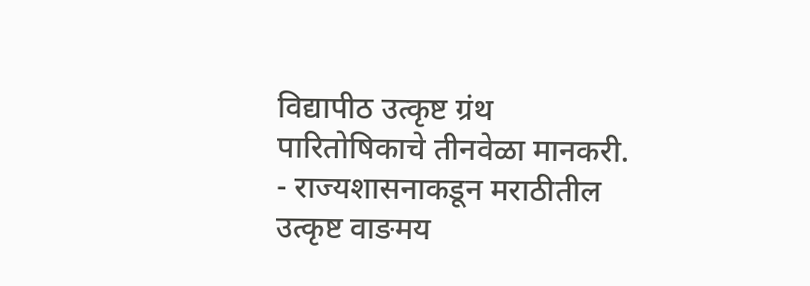विद्यापीठ उत्कृष्ट ग्रंथ पारितोषिकाचे तीनवेळा मानकरी.
- राज्यशासनाकडून मराठीतील उत्कृष्ट वाङमय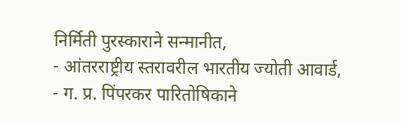निर्मिती पुरस्काराने सन्मानीत,
- आंतरराष्ट्रीय स्तरावरील भारतीय ज्योती आवार्ड,
- ग. प्र. पिंपरकर पारितोषिकाने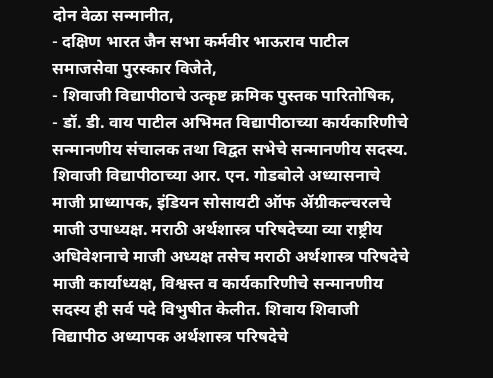दोन वेळा सन्मानीत,
- दक्षिण भारत जैन सभा कर्मवीर भाऊराव पाटील समाजसेवा पुरस्कार विजेते,
- शिवाजी विद्यापीठाचे उत्कृष्ट क्रमिक पुस्तक पारितोषिक,
- डॉ. डी. वाय पाटील अभिमत विद्यापीठाच्या कार्यकारिणीचे सन्मानणीय संचालक तथा विद्वत सभेचे सन्मानणीय सदस्य.
शिवाजी विद्यापीठाच्या आर. एन. गोडबोले अध्यासनाचे माजी प्राध्यापक, इंडियन सोसायटी ऑफ ॲग्रीकल्चरलचे माजी उपाध्यक्ष. मराठी अर्थशास्त्र परिषदेच्या व्या राष्ट्रीय अधिवेशनाचे माजी अध्यक्ष तसेच मराठी अर्थशास्त्र परिषदेचे माजी कार्याध्यक्ष, विश्वस्त व कार्यकारिणीचे सन्मानणीय सदस्य ही सर्व पदे विभुषीत केलीत. शिवाय शिवाजी विद्यापीठ अध्यापक अर्थशास्त्र परिषदेचे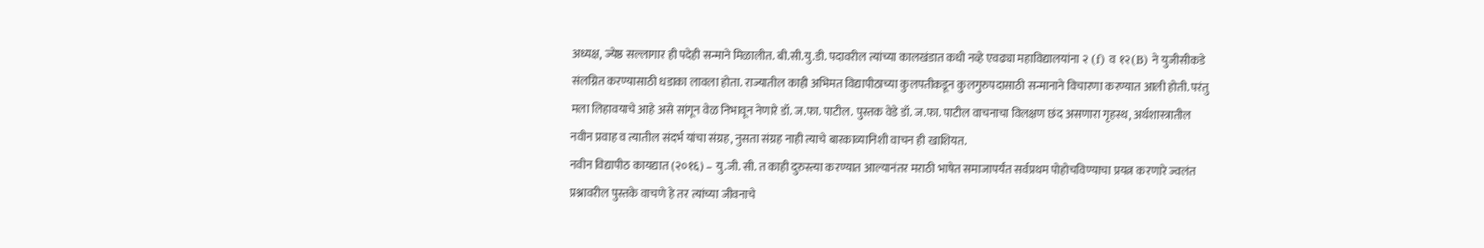अध्यक्ष, ज्येष्ठ सल्लागार ही पदेही सन्माने मिळालीत. बी.सी.यु.डी. पदावरील त्यांच्या कालखंडात कधी नव्हे एवढ्या महाविद्यालयांना २ (f) व १२(B) ने युजीसीकडे संलग्नित करण्यासाठी धडाका लावला होता. राज्यातील काही अभिमत विद्यापीठाच्या कुलपतीकडून कुलगुरुपदासाठी सन्मानाने विचारणा करण्यात आली होती. परंतु मला लिहावयाचे आहे असे सांगून वेळ निभावून नेणारे डॉ. ज.फा. पाटील. पुस्तक वेडे डॉ. ज.फा. पाटील वाचनाचा विलक्षण छंद असणारा गृहस्थ, अर्थशास्त्रातील नवीन प्रवाह व त्यातील संदर्भ यांचा संग्रह, नुसता संग्रह नाही त्याचे बारकाव्यानिशी वाचन ही खाशियत.
नवीन विद्यापीठ कायद्यात (२०१६) – यु.जी. सी. त काही दुरुस्त्या करण्यात आल्यानंतर मराठी भाषेत समाजापर्यंत सर्वप्रथम पोहोचविण्याचा प्रयत्न करणारे ज्वलंत प्रश्नावरील पुस्तके वाचणे हे तर त्यांच्या जीवनाचे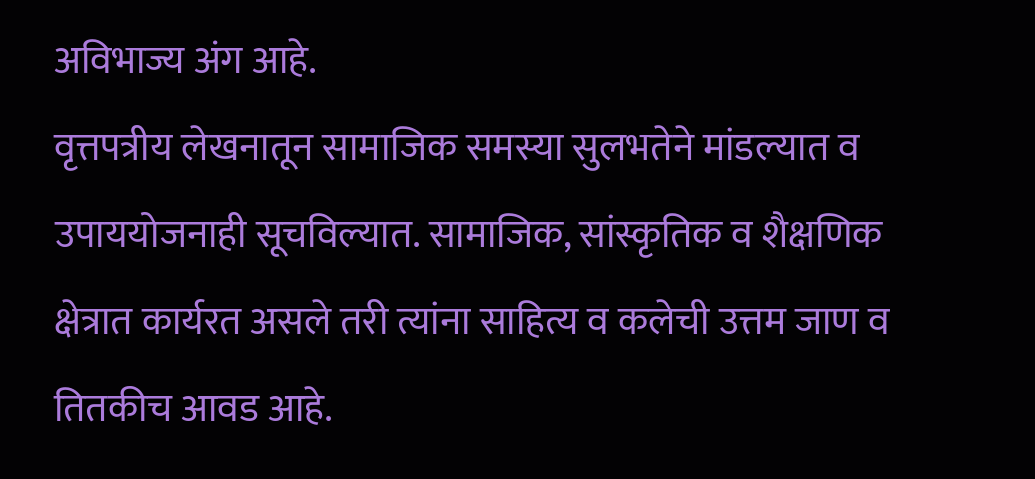अविभाज्य अंग आहे.
वृत्तपत्रीय लेखनातून सामाजिक समस्या सुलभतेने मांडल्यात व उपाययोजनाही सूचविल्यात. सामाजिक, सांस्कृतिक व शैक्षणिक क्षेत्रात कार्यरत असले तरी त्यांना साहित्य व कलेची उत्तम जाण व तितकीच आवड आहे.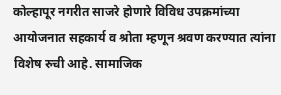कोल्हापूर नगरीत साजरे होणारे विविध उपक्रमांच्या आयोजनात सहकार्य व श्रोता म्हणून श्रवण करण्यात त्यांना विशेष रुची आहे. सामाजिक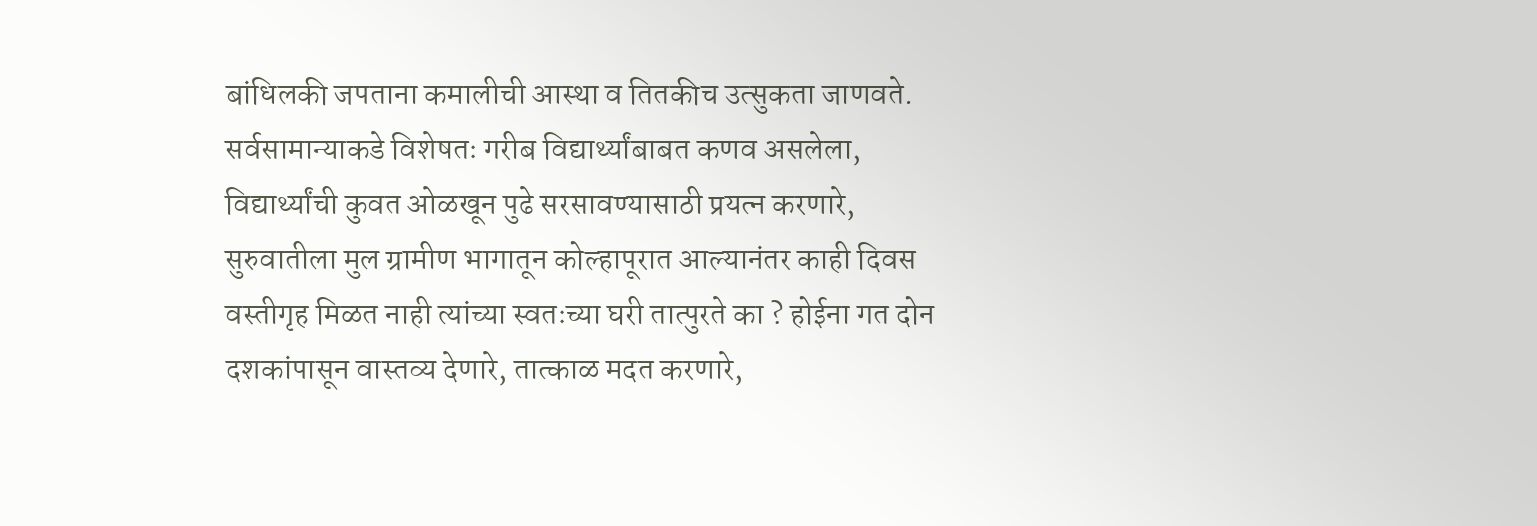बांधिलकी जपताना कमालीची आस्था व तितकीच उत्सुकता जाणवते.
सर्वसामान्याकडे विशेषतः गरीब विद्यार्थ्यांबाबत कणव असलेला, विद्यार्थ्यांची कुवत ओळखून पुढे सरसावण्यासाठी प्रयत्न करणारे, सुरुवातीला मुल ग्रामीण भागातून कोल्हापूरात आल्यानंतर काही दिवस वस्तीगृह मिळत नाही त्यांच्या स्वतःच्या घरी तात्पुरते का ? होईना गत दोन दशकांपासून वास्तव्य देणारे, तात्काळ मदत करणारे,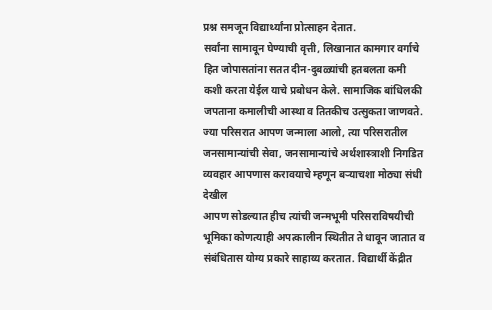प्रश्न समजून विद्यार्थ्यांना प्रोत्साहन देतात.
सर्वांना सामावून घेण्याची वृत्ती, लिखानात कामगार वर्गाचे हित जोपासतांना सतत दीन-दुबळ्यांची हतबलता कमी कशी करता येईल याचे प्रबोधन केले. सामाजिक बांधिलकी जपताना कमालीची आस्था व तितकीच उत्सुकता जाणवते. ज्या परिसरात आपण जन्माला आलो, त्या परिसरातील जनसामान्यांची सेवा, जनसामान्यांचे अर्थशास्त्राशी निगडित व्यवहार आपणास करावयाचे म्हणून बऱ्याचशा मोठ्या संधी देखील
आपण सोडल्यात हीच त्यांची जन्मभूमी परिसराविषयीची भूमिका कोणत्याही अपत्कालीन स्थितीत ते धावून जातात व संबंधितास योग्य प्रकारे साहाय्य करतात. विद्यार्थी केंद्रीत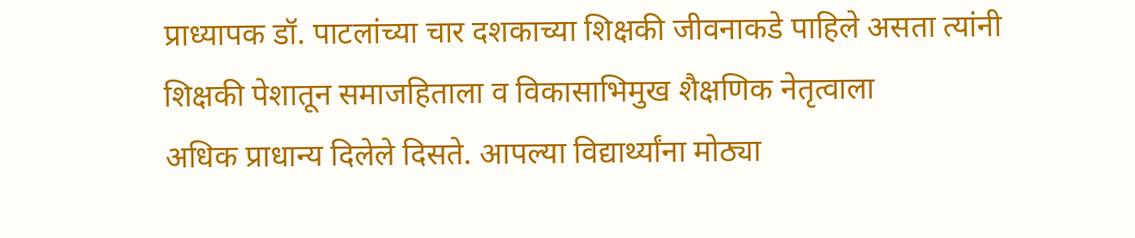प्राध्यापक डॉ. पाटलांच्या चार दशकाच्या शिक्षकी जीवनाकडे पाहिले असता त्यांनी शिक्षकी पेशातून समाजहिताला व विकासाभिमुख शैक्षणिक नेतृत्वाला
अधिक प्राधान्य दिलेले दिसते. आपल्या विद्यार्थ्यांना मोठ्या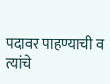पदावर पाहण्याची व त्यांचे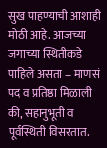सुख पाहण्याची आशाही मोठी आहे. आजच्या जगाच्या स्थितीकडे पाहिले असता – माणसं पद व प्रतिष्ठा मिळाली की, सहानुभूती व पूर्वस्थिती विसरतात.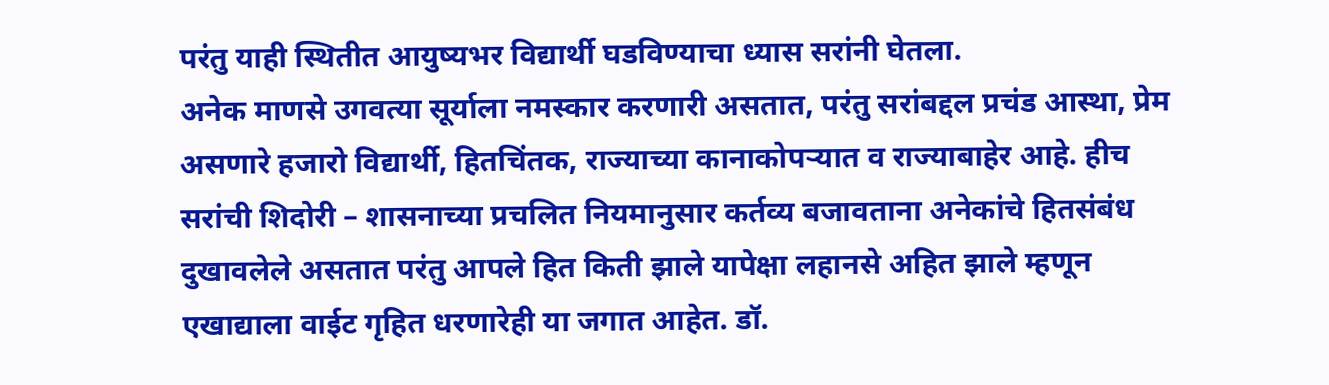परंतु याही स्थितीत आयुष्यभर विद्यार्थी घडविण्याचा ध्यास सरांनी घेतला.
अनेक माणसे उगवत्या सूर्याला नमस्कार करणारी असतात, परंतु सरांबद्दल प्रचंड आस्था, प्रेम असणारे हजारो विद्यार्थी, हितचिंतक, राज्याच्या कानाकोपऱ्यात व राज्याबाहेर आहे. हीच सरांची शिदोरी – शासनाच्या प्रचलित नियमानुसार कर्तव्य बजावताना अनेकांचे हितसंबंध दुखावलेले असतात परंतु आपले हित किती झाले यापेक्षा लहानसे अहित झाले म्हणून एखाद्याला वाईट गृहित धरणारेही या जगात आहेत. डॉ.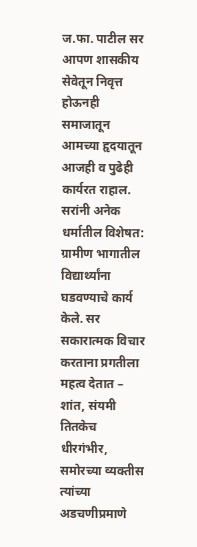ज.फा. पाटील सर आपण शासकीय सेवेतून निवृत्त होऊनही समाजातून आमच्या हृदयातून आजही व पुढेही कार्यरत राहाल. सरांनी अनेक धर्मातील विशेषत: ग्रामीण भागातील विद्यार्थ्यांना घडवण्याचे कार्य केले. सर सकारात्मक विचार करताना प्रगतीला महत्व देतात – शांत, संयमी तितकेच धीरगंभीर, समोरच्या व्यक्तीस त्यांच्या अडचणीप्रमाणे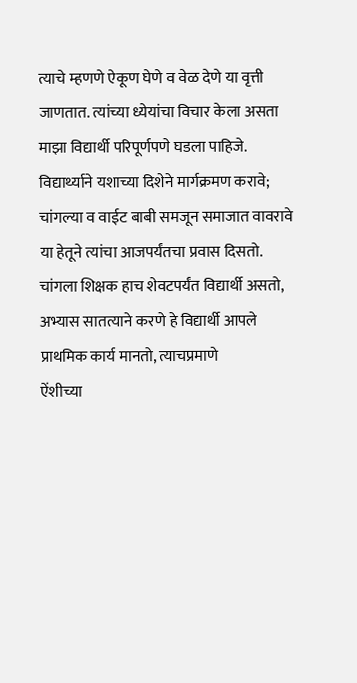त्याचे म्हणणे ऐकूण घेणे व वेळ देणे या वृत्ती जाणतात. त्यांच्या ध्येयांचा विचार केला असता माझा विद्यार्थी परिपूर्णपणे घडला पाहिजे.
विद्यार्थ्याने यशाच्या दिशेने मार्गक्रमण करावे; चांगल्या व वाईट बाबी समजून समाजात वावरावे या हेतूने त्यांचा आजपर्यंतचा प्रवास दिसतो. चांगला शिक्षक हाच शेवटपर्यंत विद्यार्थी असतो, अभ्यास सातत्याने करणे हे विद्यार्थी आपले प्राथमिक कार्य मानतो, त्याचप्रमाणे
ऐंशीच्या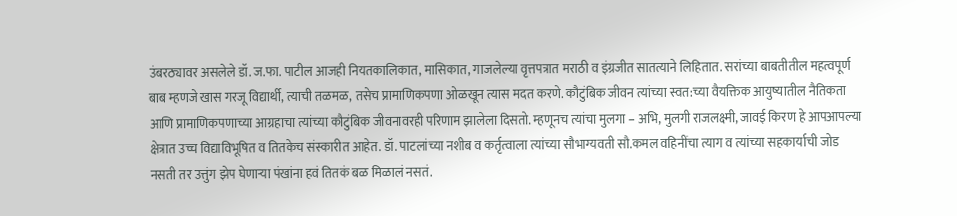उंबरठ्यावर असलेले डॉ. ज.फा. पाटील आजही नियतकालिकात, मासिकात, गाजलेल्या वृत्तपत्रात मराठी व इंग्रजीत सातत्याने लिहितात. सरांच्या बाबतीतील महत्वपूर्ण बाब म्हणजे खास गरजू विद्यार्थी, त्याची तळमळ, तसेच प्रामाणिकपणा ओळखून त्यास मदत करणे. कौटुंबिक जीवन त्यांच्या स्वत:च्या वैयक्तिक आयुष्यातील नैतिकता आणि प्रामाणिकपणाच्या आग्रहाचा त्यांच्या कौटुंबिक जीवनावरही परिणाम झालेला दिसतो. म्हणूनच त्यांचा मुलगा – अभि, मुलगी राजलक्ष्मी, जावई किरण हे आपआपल्या क्षेत्रात उच्च विद्याविभूषित व तितकेच संस्कारीत आहेत. डॉ. पाटलांच्या नशीब व कर्तृत्वाला त्यांच्या सौभाग्यवती सौ.कमल वहिनींचा त्याग व त्यांच्या सहकार्याची जोड नसती तर उत्तुंग झेप घेणाऱ्या पंखांना हवं तितकं बळ मिळालं नसतं.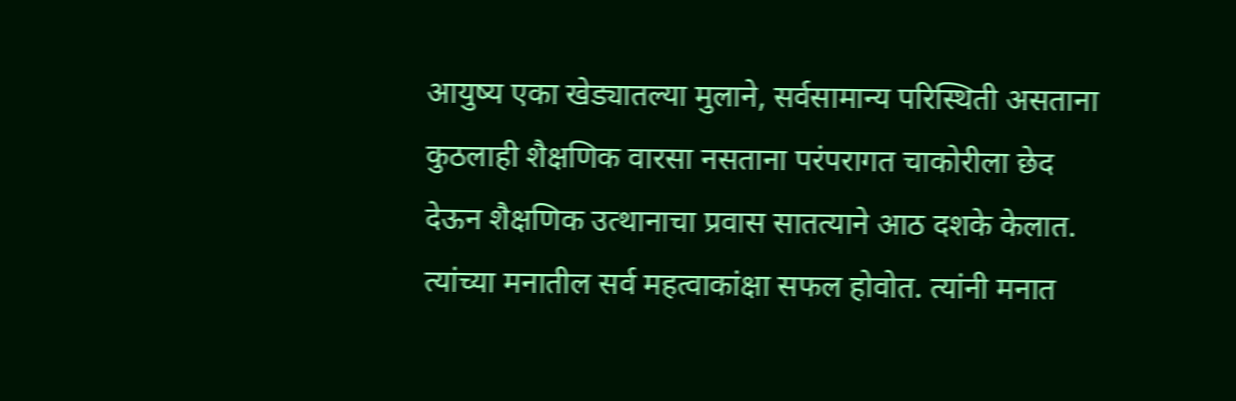आयुष्य एका खेड्यातल्या मुलाने, सर्वसामान्य परिस्थिती असताना कुठलाही शैक्षणिक वारसा नसताना परंपरागत चाकोरीला छेद देऊन शैक्षणिक उत्थानाचा प्रवास सातत्याने आठ दशके केलात. त्यांच्या मनातील सर्व महत्वाकांक्षा सफल होवोत. त्यांनी मनात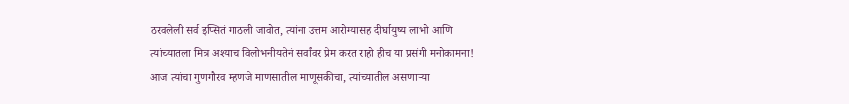ठरवलेली सर्व इप्सितं गाठली जावोत, त्यांना उत्तम आरोग्यासह दीर्घायुष्य लाभो आणि त्यांच्यातला मित्र अश्याच विलोभनीयतेनं सर्वांवर प्रेम करत राहो हीच या प्रसंगी मनोकामना!
आज त्यांचा गुणगौरव म्हणजे माणसातील माणूसकीचा, त्यांच्यातील असणाऱ्या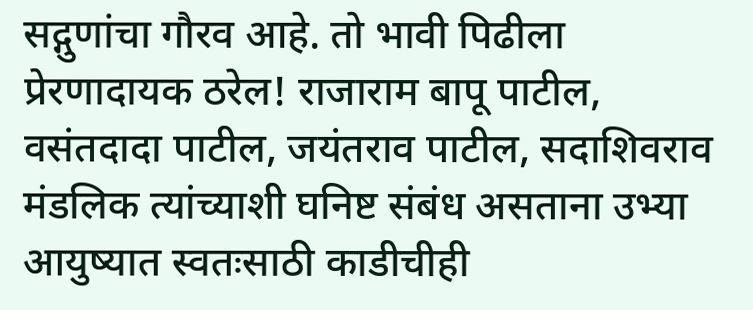सद्गुणांचा गौरव आहे. तो भावी पिढीला प्रेरणादायक ठरेल! राजाराम बापू पाटील,
वसंतदादा पाटील, जयंतराव पाटील, सदाशिवराव मंडलिक त्यांच्याशी घनिष्ट संबंध असताना उभ्या आयुष्यात स्वतःसाठी काडीचीही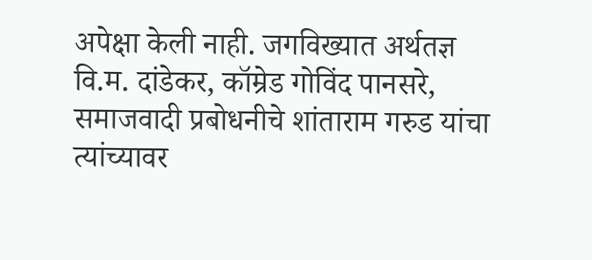अपेक्षा केली नाही. जगविख्यात अर्थतज्ञ वि.म. दांडेकर, कॉम्रेड गोविंद पानसरे, समाजवादी प्रबोधनीचे शांताराम गरुड यांचा त्यांच्यावर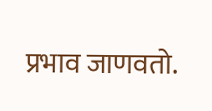प्रभाव जाणवतो.